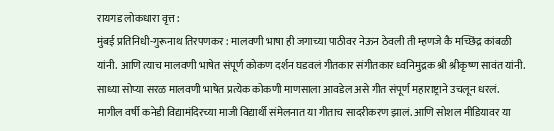रायगड लोकधारा वृत्त :
मुंबई प्रतिनिधी-गुरूनाथ तिरपणकर : मालवणी भाषा ही जगाच्या पाठीवर नेऊन ठेवली ती म्हणजे कै मच्छिंद्र कांबळी यांनी. आणि त्याच मालवणी भाषेत संपूर्ण कोकण दर्शन घडवलं गीतकार संगीतकार ध्वनिमुद्रक श्री श्रीकृष्ण सावंत यांनी. साध्या सोप्या सरळ मालवणी भाषेत प्रत्येक कोकणी माणसाला आवडेल असे गीत संपूर्ण महाराष्ट्राने उचलून धरलं.
मागील वर्षी कनेडी विद्यामंदिरच्या माजी विद्यार्थी संमेलनात या गीताच सादरीकरण झालं. आणि सोशल मीडियावर या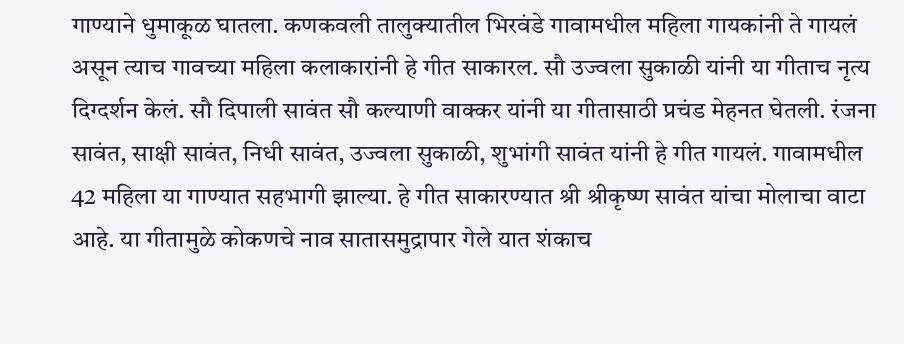गाण्याने धुमाकूळ घातला. कणकवली तालुक्यातील भिरवंडे गावामधील महिला गायकांनी ते गायलं असून त्याच गावच्या महिला कलाकारांनी हे गीत साकारल. सौ उज्वला सुकाळी यांनी या गीताच नृत्य दिग्दर्शन केलं. सौ दिपाली सावंत सौ कल्याणी वाक्कर यांनी या गीतासाठी प्रचंड मेहनत घेतली. रंजना सावंत, साक्षी सावंत, निधी सावंत, उज्वला सुकाळी, शुभांगी सावंत यांनी हे गीत गायलं. गावामधील 42 महिला या गाण्यात सहभागी झाल्या. हे गीत साकारण्यात श्री श्रीकृष्ण सावंत यांचा मोलाचा वाटा आहे. या गीतामुळे कोकणचे नाव सातासमुद्रापार गेले यात शंकाच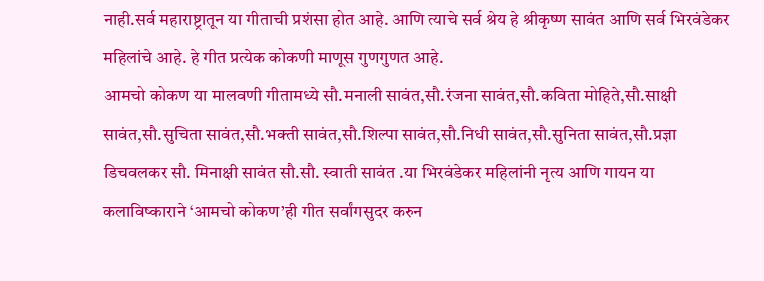नाही.सर्व महाराष्ट्रातून या गीताची प्रशंसा होत आहे. आणि त्याचे सर्व श्रेय हे श्रीकृष्ण सावंत आणि सर्व भिरवंडेकर महिलांचे आहे. हे गीत प्रत्येक कोकणी माणूस गुणगुणत आहे.
आमचो कोकण या मालवणी गीतामध्ये सौ.मनाली सावंत,सौ.रंजना सावंत,सौ.कविता मोहिते,सौ.साक्षी सावंत,सौ.सुचिता सावंत,सौ.भक्ती सावंत,सौ.शिल्पा सावंत,सौ.निधी सावंत,सौ.सुनिता सावंत,सौ.प्रज्ञा डिचवलकर सौ. मिनाक्षी सावंत सौ.सौ. स्वाती सावंत .या भिरवंडेकर महिलांनी नृत्य आणि गायन या कलाविष्काराने ‘आमचो कोकण’ही गीत सर्वांगसुदर करुन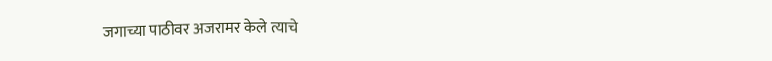जगाच्या पाठीवर अजरामर केले त्याचे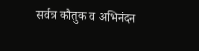सर्वत्र कौतुक व अभिनंदन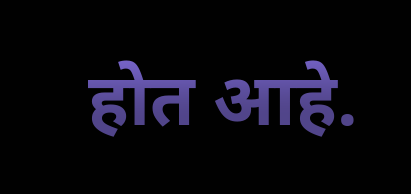होत आहे.